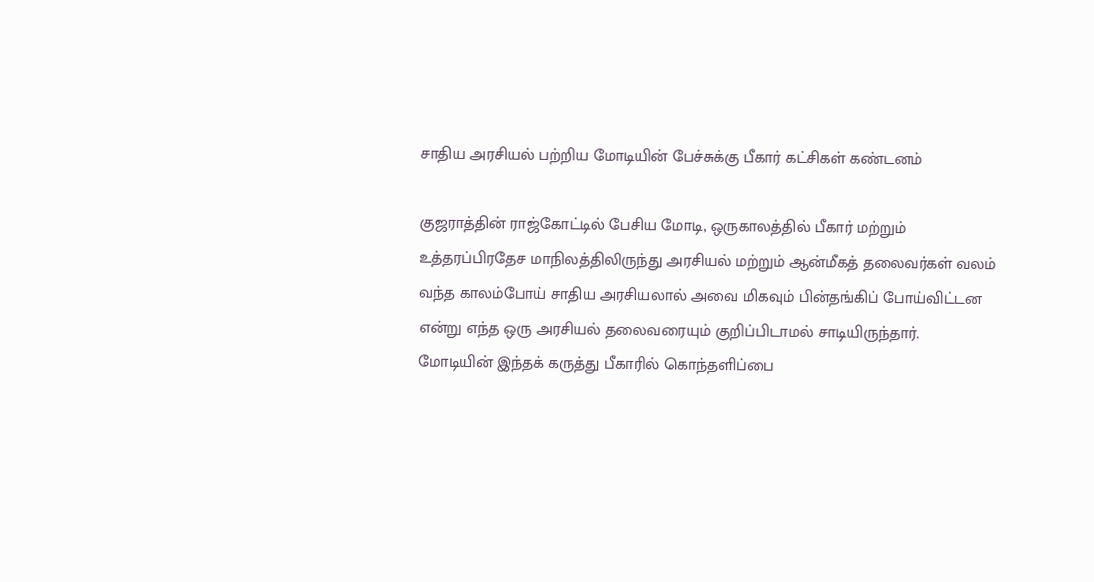சாதிய அரசியல் பற்றிய மோடியின் பேச்சுக்கு பீகார் கட்சிகள் கண்டனம்

குஜராத்தின் ராஜ்கோட்டில் பேசிய மோடி, ஒருகாலத்தில் பீகார் மற்றும் உத்தரப்பிரதேச மாநிலத்திலிருந்து அரசியல் மற்றும் ஆன்மீகத் தலைவர்கள் வலம் வந்த காலம்போய் சாதிய அரசியலால் அவை மிகவும் பின்தங்கிப் போய்விட்டன என்று எந்த ஒரு அரசியல் தலைவரையும் குறிப்பிடாமல் சாடியிருந்தார்.
மோடியின் இந்தக் கருத்து பீகாரில் கொந்தளிப்பை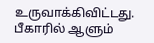உருவாக்கிவிட்டது. பீகாரில் ஆளும்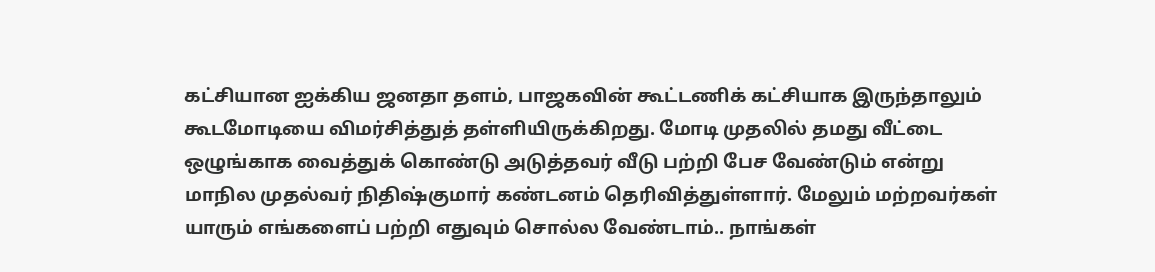கட்சியான ஐக்கிய ஜனதா தளம், பாஜகவின் கூட்டணிக் கட்சியாக இருந்தாலும் கூடமோடியை விமர்சித்துத் தள்ளியிருக்கிறது. மோடி முதலில் தமது வீட்டை ஒழுங்காக வைத்துக் கொண்டு அடுத்தவர் வீடு பற்றி பேச வேண்டும் என்று மாநில முதல்வர் நிதிஷ்குமார் கண்டனம் தெரிவித்துள்ளார். மேலும் மற்றவர்கள் யாரும் எங்களைப் பற்றி எதுவும் சொல்ல வேண்டாம்.. நாங்கள்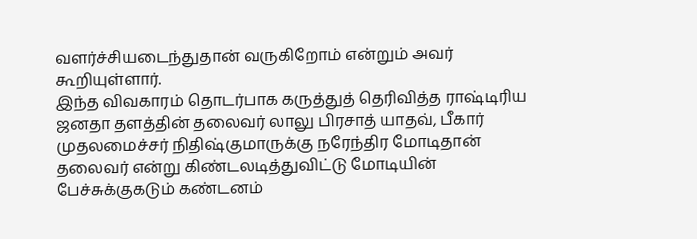வளர்ச்சியடைந்துதான் வருகிறோம் என்றும் அவர் கூறியுள்ளார்.
இந்த விவகாரம் தொடர்பாக கருத்துத் தெரிவித்த ராஷ்டிரிய ஜனதா தளத்தின் தலைவர் லாலு பிரசாத் யாதவ், பீகார் முதலமைச்சர் நிதிஷ்குமாருக்கு நரேந்திர மோடிதான் தலைவர் என்று கிண்டலடித்துவிட்டு மோடியின் பேச்சுக்குகடும் கண்டனம்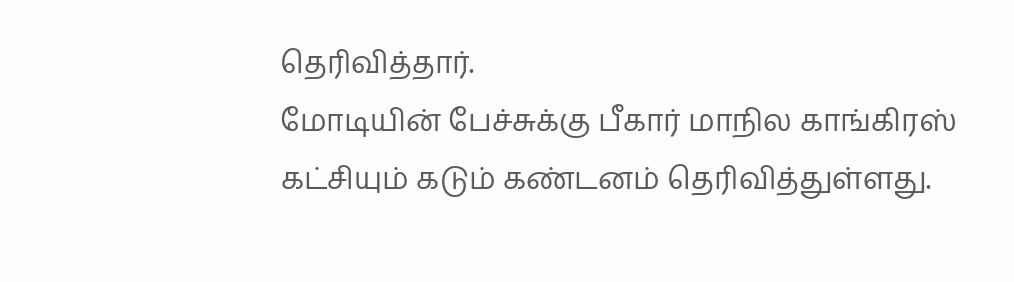தெரிவித்தார்.
மோடியின் பேச்சுக்கு பீகார் மாநில காங்கிரஸ் கட்சியும் கடும் கண்டனம் தெரிவித்துள்ளது.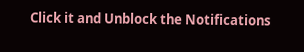Click it and Unblock the Notifications